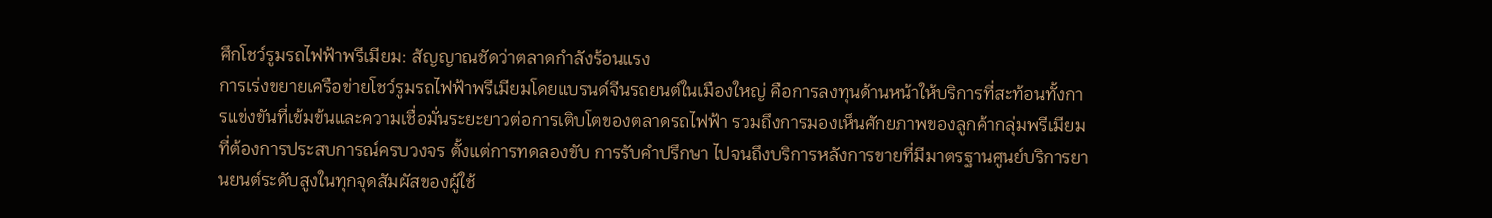ศึกโชว์รูมรถไฟฟ้าพรีเมียม: สัญญาณชัดว่าตลาดกำลังร้อนแรง
การเร่งขยายเครือข่ายโชว์รูมรถไฟฟ้าพรีเมียมโดยแบรนด์จีนรถยนต์ในเมืองใหญ่ คือการลงทุนด้านหน้าให้บริการที่สะท้อนทั้งการแข่งขันที่เข้มข้นและความเชื่อมั่นระยะยาวต่อการเติบโตของตลาดรถไฟฟ้า รวมถึงการมองเห็นศักยภาพของลูกค้ากลุ่มพรีเมียมที่ต้องการประสบการณ์ครบวงจร ตั้งแต่การทดลองขับ การรับคำปรึกษา ไปจนถึงบริการหลังการขายที่มีมาตรฐานศูนย์บริการยานยนต์ระดับสูงในทุกจุดสัมผัสของผู้ใช้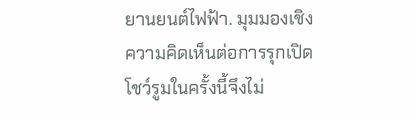ยานยนต์ไฟฟ้า. มุมมองเชิงความคิดเห็นต่อการรุกเปิดโชว์รูมในครั้งนี้จึงไม่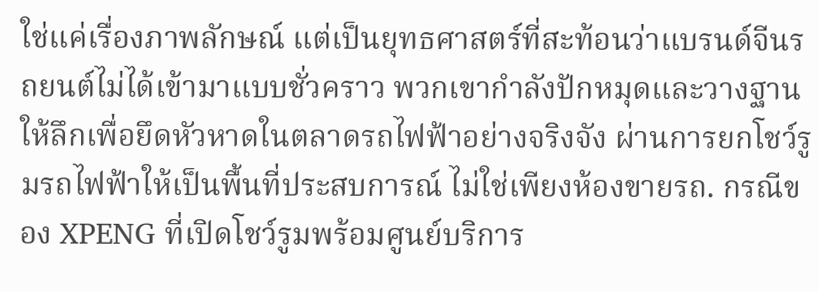ใช่แค่เรื่องภาพลักษณ์ แต่เป็นยุทธศาสตร์ที่สะท้อนว่าแบรนด์จีนรถยนต์ไม่ได้เข้ามาแบบชั่วคราว พวกเขากำลังปักหมุดและวางฐานให้ลึกเพื่อยึดหัวหาดในตลาดรถไฟฟ้าอย่างจริงจัง ผ่านการยกโชว์รูมรถไฟฟ้าให้เป็นพื้นที่ประสบการณ์ ไม่ใช่เพียงห้องขายรถ. กรณีของ XPENG ที่เปิดโชว์รูมพร้อมศูนย์บริการ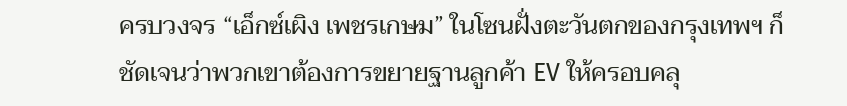ครบวงจร “เอ็กซ์เผิง เพชรเกษม” ในโซนฝั่งตะวันตกของกรุงเทพฯ ก็ชัดเจนว่าพวกเขาต้องการขยายฐานลูกค้า EV ให้ครอบคลุ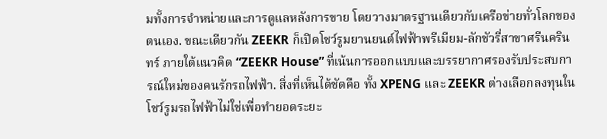มทั้งการจำหน่ายและการดูแลหลังการขาย โดยวางมาตรฐานเดียวกับเครือข่ายทั่วโลกของตนเอง. ขณะเดียวกัน ZEEKR ก็เปิดโชว์รูมยานยนต์ไฟฟ้าพรีเมียม-ลักชัวรี่สาขาศรีนครินทร์ ภายใต้แนวคิด “ZEEKR House” ที่เน้นการออกแบบและบรรยากาศรองรับประสบการณ์ใหม่ของคนรักรถไฟฟ้า. สิ่งที่เห็นได้ชัดคือ ทั้ง XPENG และ ZEEKR ต่างเลือกลงทุนในโชว์รูมรถไฟฟ้าไม่ใช่เพื่อทำยอดระยะ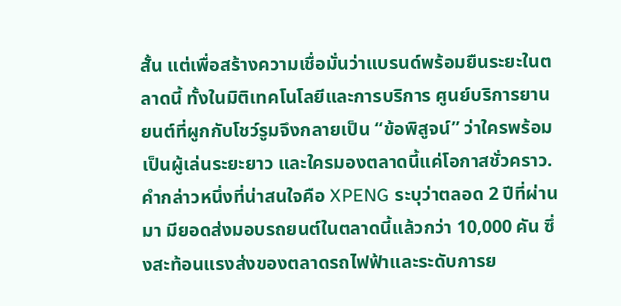สั้น แต่เพื่อสร้างความเชื่อมั่นว่าแบรนด์พร้อมยืนระยะในตลาดนี้ ทั้งในมิติเทคโนโลยีและการบริการ ศูนย์บริการยานยนต์ที่ผูกกับโชว์รูมจึงกลายเป็น “ข้อพิสูจน์” ว่าใครพร้อมเป็นผู้เล่นระยะยาว และใครมองตลาดนี้แค่โอกาสชั่วคราว. คำกล่าวหนึ่งที่น่าสนใจคือ XPENG ระบุว่าตลอด 2 ปีที่ผ่านมา มียอดส่งมอบรถยนต์ในตลาดนี้แล้วกว่า 10,000 คัน ซึ่งสะท้อนแรงส่งของตลาดรถไฟฟ้าและระดับการย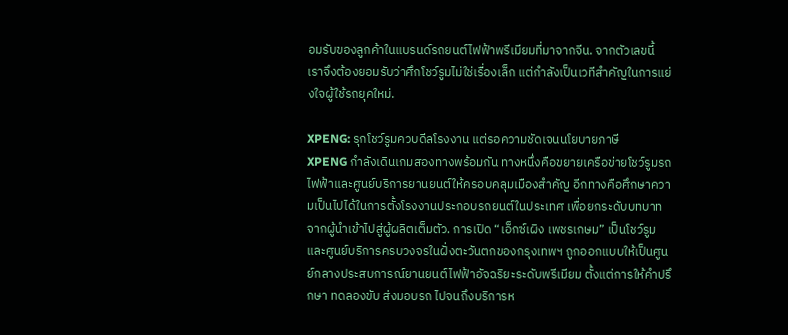อมรับของลูกค้าในแบรนด์รถยนต์ไฟฟ้าพรีเมียมที่มาจากจีน. จากตัวเลขนี้ เราจึงต้องยอมรับว่าศึกโชว์รูมไม่ใช่เรื่องเล็ก แต่กำลังเป็นเวทีสำคัญในการแย่งใจผู้ใช้รถยุคใหม่.

XPENG: รุกโชว์รูมควบดีลโรงงาน แต่รอความชัดเจนนโยบายภาษี
XPENG กำลังเดินเกมสองทางพร้อมกัน ทางหนึ่งคือขยายเครือข่ายโชว์รูมรถไฟฟ้าและศูนย์บริการยานยนต์ให้ครอบคลุมเมืองสำคัญ อีกทางคือศึกษาความเป็นไปได้ในการตั้งโรงงานประกอบรถยนต์ในประเทศ เพื่อยกระดับบทบาทจากผู้นำเข้าไปสู่ผู้ผลิตเต็มตัว. การเปิด “เอ็กซ์เผิง เพชรเกษม” เป็นโชว์รูมและศูนย์บริการครบวงจรในฝั่งตะวันตกของกรุงเทพฯ ถูกออกแบบให้เป็นศูนย์กลางประสบการณ์ยานยนต์ไฟฟ้าอัจฉริยะระดับพรีเมียม ตั้งแต่การให้คำปรึกษา ทดลองขับ ส่งมอบรถ ไปจนถึงบริการห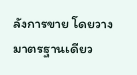ลังการขาย โดยวางมาตรฐานเดียว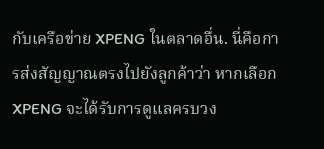กับเครือข่าย XPENG ในตลาดอื่น. นี่คือการส่งสัญญาณตรงไปยังลูกค้าว่า หากเลือก XPENG จะได้รับการดูแลครบวง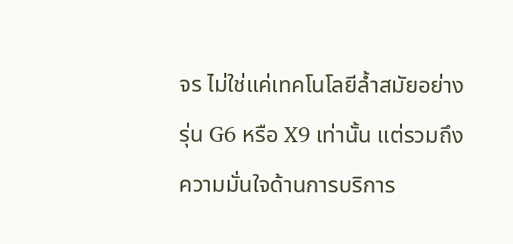จร ไม่ใช่แค่เทคโนโลยีล้ำสมัยอย่างรุ่น G6 หรือ X9 เท่านั้น แต่รวมถึงความมั่นใจด้านการบริการ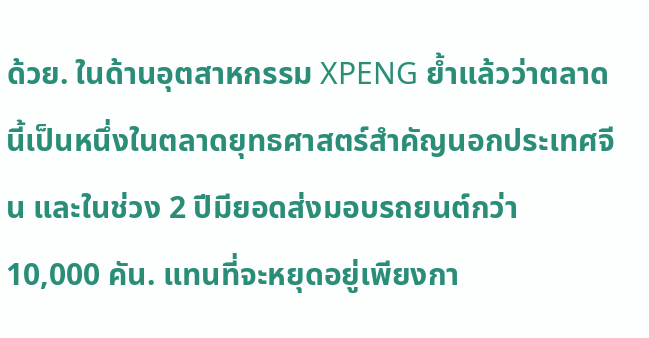ด้วย. ในด้านอุตสาหกรรม XPENG ย้ำแล้วว่าตลาดนี้เป็นหนึ่งในตลาดยุทธศาสตร์สำคัญนอกประเทศจีน และในช่วง 2 ปีมียอดส่งมอบรถยนต์กว่า 10,000 คัน. แทนที่จะหยุดอยู่เพียงกา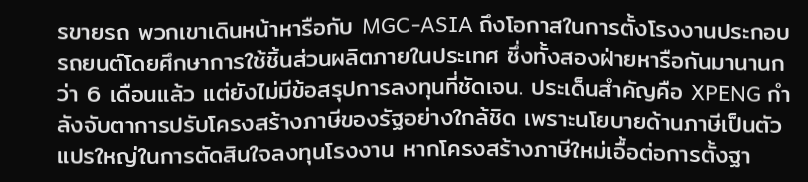รขายรถ พวกเขาเดินหน้าหารือกับ MGC-ASIA ถึงโอกาสในการตั้งโรงงานประกอบรถยนต์โดยศึกษาการใช้ชิ้นส่วนผลิตภายในประเทศ ซึ่งทั้งสองฝ่ายหารือกันมานานกว่า 6 เดือนแล้ว แต่ยังไม่มีข้อสรุปการลงทุนที่ชัดเจน. ประเด็นสำคัญคือ XPENG กำลังจับตาการปรับโครงสร้างภาษีของรัฐอย่างใกล้ชิด เพราะนโยบายด้านภาษีเป็นตัวแปรใหญ่ในการตัดสินใจลงทุนโรงงาน หากโครงสร้างภาษีใหม่เอื้อต่อการตั้งฐา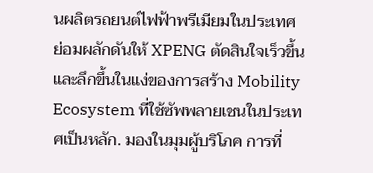นผลิตรถยนต์ไฟฟ้าพรีเมียมในประเทศ ย่อมผลักดันให้ XPENG ตัดสินใจเร็วขึ้นและลึกขึ้นในแง่ของการสร้าง Mobility Ecosystem ที่ใช้ซัพพลายเชนในประเทศเป็นหลัก. มองในมุมผู้บริโภค การที่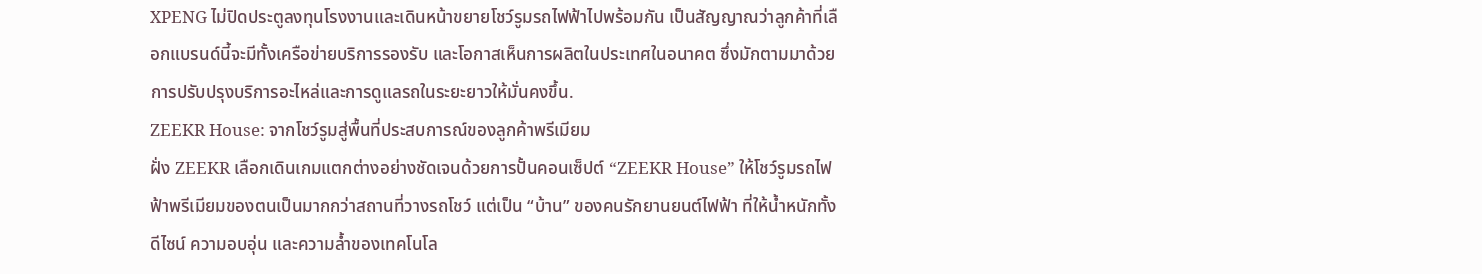XPENG ไม่ปิดประตูลงทุนโรงงานและเดินหน้าขยายโชว์รูมรถไฟฟ้าไปพร้อมกัน เป็นสัญญาณว่าลูกค้าที่เลือกแบรนด์นี้จะมีทั้งเครือข่ายบริการรองรับ และโอกาสเห็นการผลิตในประเทศในอนาคต ซึ่งมักตามมาด้วยการปรับปรุงบริการอะไหล่และการดูแลรถในระยะยาวให้มั่นคงขึ้น.
ZEEKR House: จากโชว์รูมสู่พื้นที่ประสบการณ์ของลูกค้าพรีเมียม
ฝั่ง ZEEKR เลือกเดินเกมแตกต่างอย่างชัดเจนด้วยการปั้นคอนเซ็ปต์ “ZEEKR House” ให้โชว์รูมรถไฟฟ้าพรีเมียมของตนเป็นมากกว่าสถานที่วางรถโชว์ แต่เป็น “บ้าน” ของคนรักยานยนต์ไฟฟ้า ที่ให้น้ำหนักทั้งดีไซน์ ความอบอุ่น และความล้ำของเทคโนโล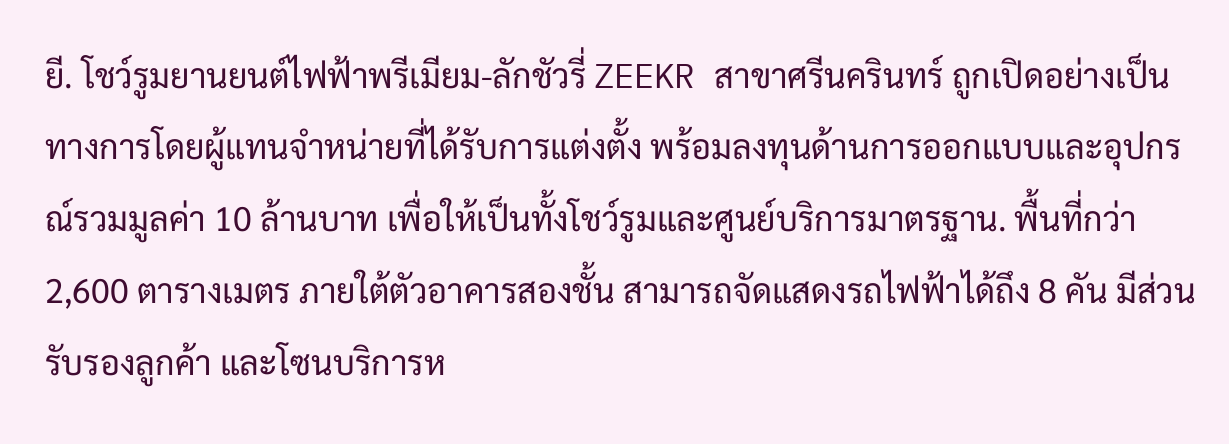ยี. โชว์รูมยานยนต์ไฟฟ้าพรีเมียม-ลักชัวรี่ ZEEKR สาขาศรีนครินทร์ ถูกเปิดอย่างเป็นทางการโดยผู้แทนจำหน่ายที่ได้รับการแต่งตั้ง พร้อมลงทุนด้านการออกแบบและอุปกรณ์รวมมูลค่า 10 ล้านบาท เพื่อให้เป็นทั้งโชว์รูมและศูนย์บริการมาตรฐาน. พื้นที่กว่า 2,600 ตารางเมตร ภายใต้ตัวอาคารสองชั้น สามารถจัดแสดงรถไฟฟ้าได้ถึง 8 คัน มีส่วนรับรองลูกค้า และโซนบริการห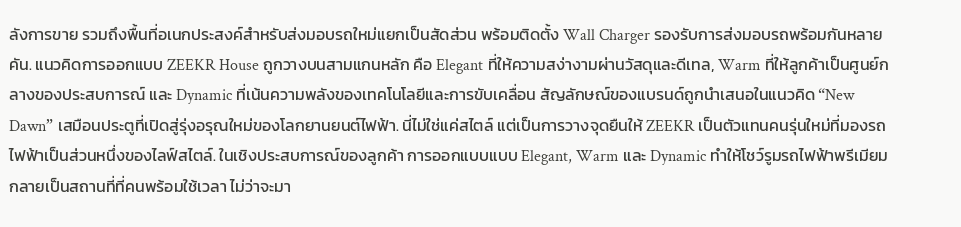ลังการขาย รวมถึงพื้นที่อเนกประสงค์สำหรับส่งมอบรถใหม่แยกเป็นสัดส่วน พร้อมติดตั้ง Wall Charger รองรับการส่งมอบรถพร้อมกันหลายคัน. แนวคิดการออกแบบ ZEEKR House ถูกวางบนสามแกนหลัก คือ Elegant ที่ให้ความสง่างามผ่านวัสดุและดีเทล, Warm ที่ให้ลูกค้าเป็นศูนย์กลางของประสบการณ์ และ Dynamic ที่เน้นความพลังของเทคโนโลยีและการขับเคลื่อน สัญลักษณ์ของแบรนด์ถูกนำเสนอในแนวคิด “New Dawn” เสมือนประตูที่เปิดสู่รุ่งอรุณใหม่ของโลกยานยนต์ไฟฟ้า. นี่ไม่ใช่แค่สไตล์ แต่เป็นการวางจุดยืนให้ ZEEKR เป็นตัวแทนคนรุ่นใหม่ที่มองรถไฟฟ้าเป็นส่วนหนึ่งของไลฟ์สไตล์. ในเชิงประสบการณ์ของลูกค้า การออกแบบแบบ Elegant, Warm และ Dynamic ทำให้โชว์รูมรถไฟฟ้าพรีเมียมกลายเป็นสถานที่ที่คนพร้อมใช้เวลา ไม่ว่าจะมา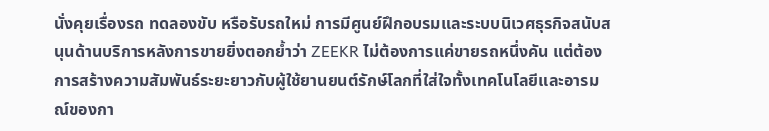นั่งคุยเรื่องรถ ทดลองขับ หรือรับรถใหม่ การมีศูนย์ฝึกอบรมและระบบนิเวศธุรกิจสนับสนุนด้านบริการหลังการขายยิ่งตอกย้ำว่า ZEEKR ไม่ต้องการแค่ขายรถหนึ่งคัน แต่ต้องการสร้างความสัมพันธ์ระยะยาวกับผู้ใช้ยานยนต์รักษ์โลกที่ใส่ใจทั้งเทคโนโลยีและอารมณ์ของกา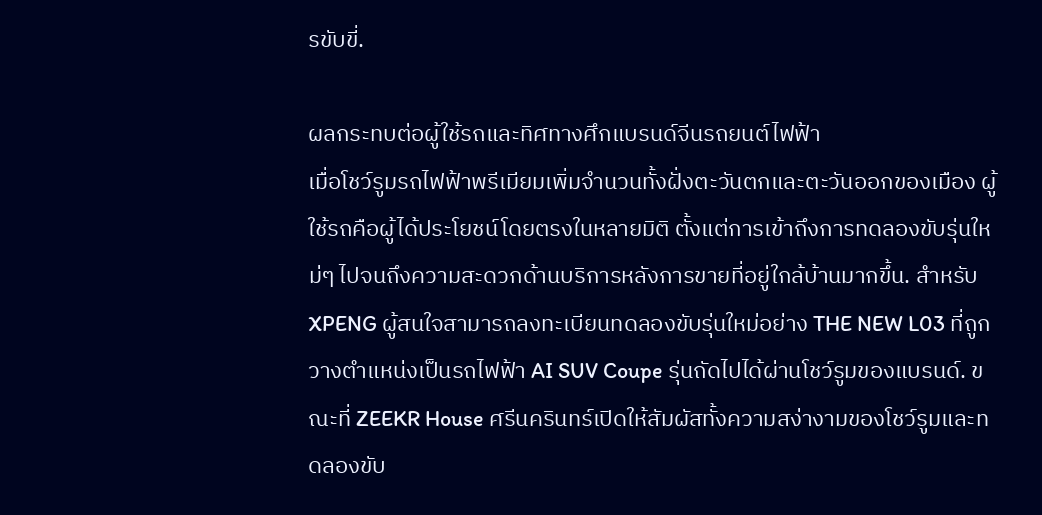รขับขี่.

ผลกระทบต่อผู้ใช้รถและทิศทางศึกแบรนด์จีนรถยนต์ไฟฟ้า
เมื่อโชว์รูมรถไฟฟ้าพรีเมียมเพิ่มจำนวนทั้งฝั่งตะวันตกและตะวันออกของเมือง ผู้ใช้รถคือผู้ได้ประโยชน์โดยตรงในหลายมิติ ตั้งแต่การเข้าถึงการทดลองขับรุ่นใหม่ๆ ไปจนถึงความสะดวกด้านบริการหลังการขายที่อยู่ใกล้บ้านมากขึ้น. สำหรับ XPENG ผู้สนใจสามารถลงทะเบียนทดลองขับรุ่นใหม่อย่าง THE NEW L03 ที่ถูกวางตำแหน่งเป็นรถไฟฟ้า AI SUV Coupe รุ่นถัดไปได้ผ่านโชว์รูมของแบรนด์. ขณะที่ ZEEKR House ศรีนครินทร์เปิดให้สัมผัสทั้งความสง่างามของโชว์รูมและทดลองขับ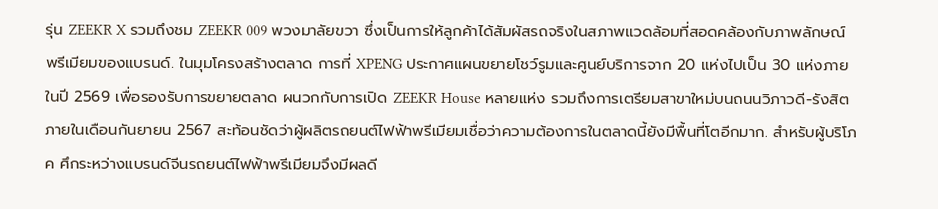รุ่น ZEEKR X รวมถึงชม ZEEKR 009 พวงมาลัยขวา ซึ่งเป็นการให้ลูกค้าได้สัมผัสรถจริงในสภาพแวดล้อมที่สอดคล้องกับภาพลักษณ์พรีเมียมของแบรนด์. ในมุมโครงสร้างตลาด การที่ XPENG ประกาศแผนขยายโชว์รูมและศูนย์บริการจาก 20 แห่งไปเป็น 30 แห่งภายในปี 2569 เพื่อรองรับการขยายตลาด ผนวกกับการเปิด ZEEKR House หลายแห่ง รวมถึงการเตรียมสาขาใหม่บนถนนวิภาวดี-รังสิตภายในเดือนกันยายน 2567 สะท้อนชัดว่าผู้ผลิตรถยนต์ไฟฟ้าพรีเมียมเชื่อว่าความต้องการในตลาดนี้ยังมีพื้นที่โตอีกมาก. สำหรับผู้บริโภค ศึกระหว่างแบรนด์จีนรถยนต์ไฟฟ้าพรีเมียมจึงมีผลดี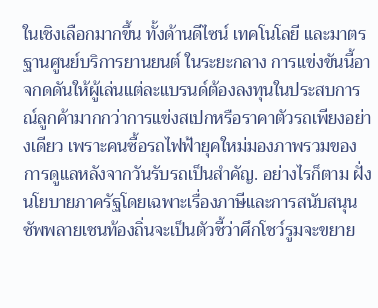ในเชิงเลือกมากขึ้น ทั้งด้านดีไซน์ เทคโนโลยี และมาตรฐานศูนย์บริการยานยนต์ ในระยะกลาง การแข่งขันนี้อาจกดดันให้ผู้เล่นแต่ละแบรนด์ต้องลงทุนในประสบการณ์ลูกค้ามากกว่าการแข่งสเปกหรือราคาตัวรถเพียงอย่างเดียว เพราะคนซื้อรถไฟฟ้ายุคใหม่มองภาพรวมของการดูแลหลังจากวันรับรถเป็นสำคัญ. อย่างไรก็ตาม ฝั่งนโยบายภาครัฐโดยเฉพาะเรื่องภาษีและการสนับสนุนซัพพลายเชนท้องถิ่นจะเป็นตัวชี้ว่าศึกโชว์รูมจะขยาย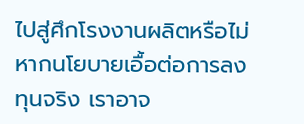ไปสู่ศึกโรงงานผลิตหรือไม่ หากนโยบายเอื้อต่อการลงทุนจริง เราอาจ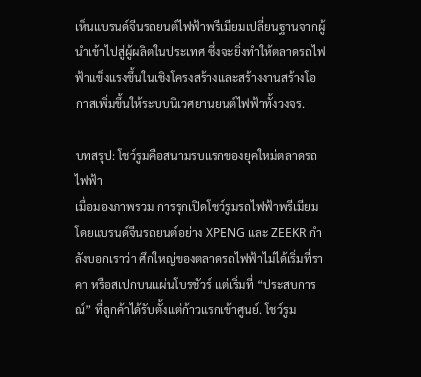เห็นแบรนด์จีนรถยนต์ไฟฟ้าพรีเมียมเปลี่ยนฐานจากผู้นำเข้าไปสู่ผู้ผลิตในประเทศ ซึ่งจะยิ่งทำให้ตลาดรถไฟฟ้าแข็งแรงขึ้นในเชิงโครงสร้างและสร้างงานสร้างโอกาสเพิ่มขึ้นให้ระบบนิเวศยานยนต์ไฟฟ้าทั้งวงจร.

บทสรุป: โชว์รูมคือสนามรบแรกของยุคใหม่ตลาดรถไฟฟ้า
เมื่อมองภาพรวม การรุกเปิดโชว์รูมรถไฟฟ้าพรีเมียมโดยแบรนด์จีนรถยนต์อย่าง XPENG และ ZEEKR กำลังบอกเราว่า ศึกใหญ่ของตลาดรถไฟฟ้าไม่ได้เริ่มที่ราคา หรือสเปกบนแผ่นโบรชัวร์ แต่เริ่มที่ “ประสบการณ์” ที่ลูกค้าได้รับตั้งแต่ก้าวแรกเข้าศูนย์. โชว์รูม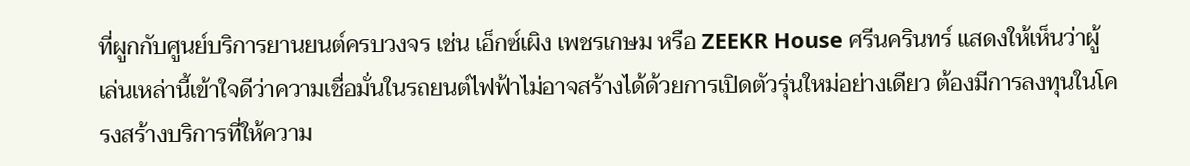ที่ผูกกับศูนย์บริการยานยนต์ครบวงจร เช่น เอ็กซ์เผิง เพชรเกษม หรือ ZEEKR House ศรีนครินทร์ แสดงให้เห็นว่าผู้เล่นเหล่านี้เข้าใจดีว่าความเชื่อมั่นในรถยนต์ไฟฟ้าไม่อาจสร้างได้ด้วยการเปิดตัวรุ่นใหม่อย่างเดียว ต้องมีการลงทุนในโครงสร้างบริการที่ให้ความ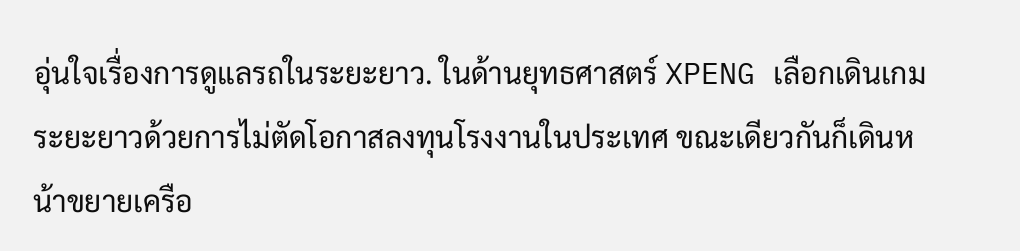อุ่นใจเรื่องการดูแลรถในระยะยาว. ในด้านยุทธศาสตร์ XPENG เลือกเดินเกมระยะยาวด้วยการไม่ตัดโอกาสลงทุนโรงงานในประเทศ ขณะเดียวกันก็เดินหน้าขยายเครือ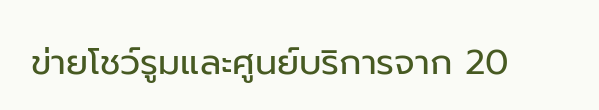ข่ายโชว์รูมและศูนย์บริการจาก 20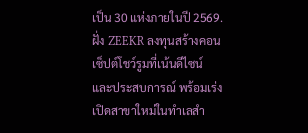เป็น 30 แห่งภายในปี 2569. ฝั่ง ZEEKR ลงทุนสร้างคอนเซ็ปต์โชว์รูมที่เน้นดีไซน์และประสบการณ์ พร้อมเร่งเปิดสาขาใหม่ในทำเลสำ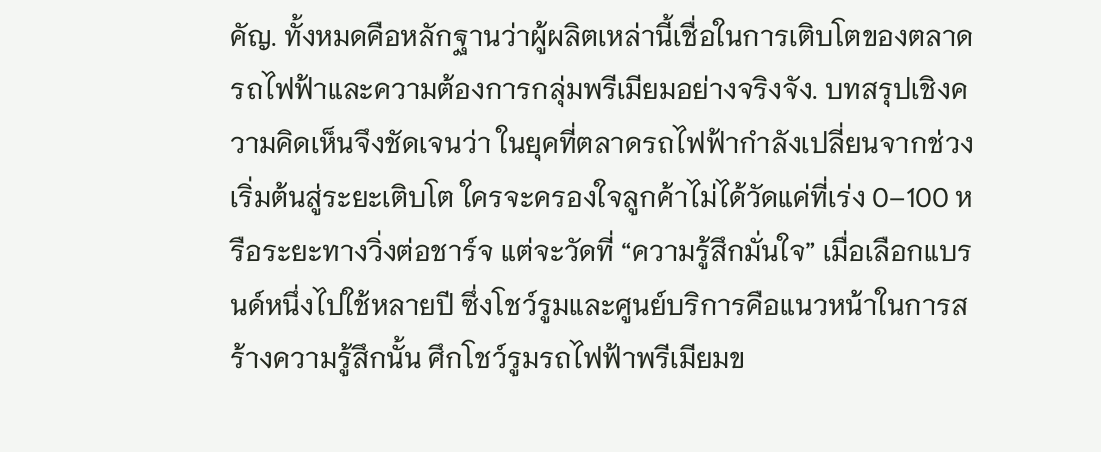คัญ. ทั้งหมดคือหลักฐานว่าผู้ผลิตเหล่านี้เชื่อในการเติบโตของตลาดรถไฟฟ้าและความต้องการกลุ่มพรีเมียมอย่างจริงจัง. บทสรุปเชิงความคิดเห็นจึงชัดเจนว่า ในยุคที่ตลาดรถไฟฟ้ากำลังเปลี่ยนจากช่วงเริ่มต้นสู่ระยะเติบโต ใครจะครองใจลูกค้าไม่ได้วัดแค่ที่เร่ง 0–100 หรือระยะทางวิ่งต่อชาร์จ แต่จะวัดที่ “ความรู้สึกมั่นใจ” เมื่อเลือกแบรนด์หนึ่งไปใช้หลายปี ซึ่งโชว์รูมและศูนย์บริการคือแนวหน้าในการสร้างความรู้สึกนั้น ศึกโชว์รูมรถไฟฟ้าพรีเมียมข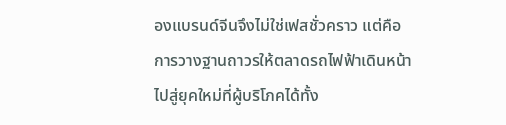องแบรนด์จีนจึงไม่ใช่เฟสชั่วคราว แต่คือการวางฐานถาวรให้ตลาดรถไฟฟ้าเดินหน้าไปสู่ยุคใหม่ที่ผู้บริโภคได้ทั้ง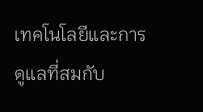เทคโนโลยีและการดูแลที่สมกับ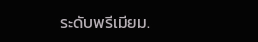ระดับพรีเมียม.